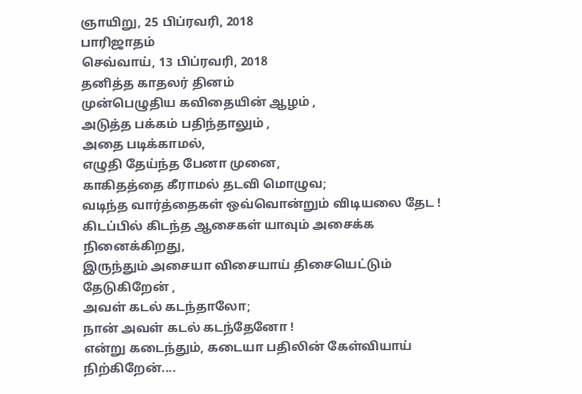ஞாயிறு, 25 பிப்ரவரி, 2018
பாரிஜாதம்
செவ்வாய், 13 பிப்ரவரி, 2018
தனித்த காதலர் தினம்
முன்பெழுதிய கவிதையின் ஆழம் ,
அடுத்த பக்கம் பதிந்தாலும் ,
அதை படிக்காமல்,
எழுதி தேய்ந்த பேனா முனை,
காகிதத்தை கீராமல் தடவி மொழுவ;
வடிந்த வார்த்தைகள் ஒவ்வொன்றும் விடியலை தேட !
கிடப்பில் கிடந்த ஆசைகள் யாவும் அசைக்க நினைக்கிறது,
இருந்தும் அசையா விசையாய் திசையெட்டும் தேடுகிறேன் ,
அவள் கடல் கடந்தாலோ;
நான் அவள் கடல் கடந்தேனோ !
என்று கடைந்தும், கடையா பதிலின் கேள்வியாய் நிற்கிறேன்....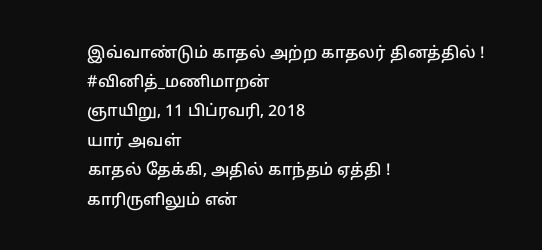இவ்வாண்டும் காதல் அற்ற காதலர் தினத்தில் !
#வினித்_மணிமாறன்
ஞாயிறு, 11 பிப்ரவரி, 2018
யார் அவள்
காதல் தேக்கி, அதில் காந்தம் ஏத்தி !
காரிருளிலும் என்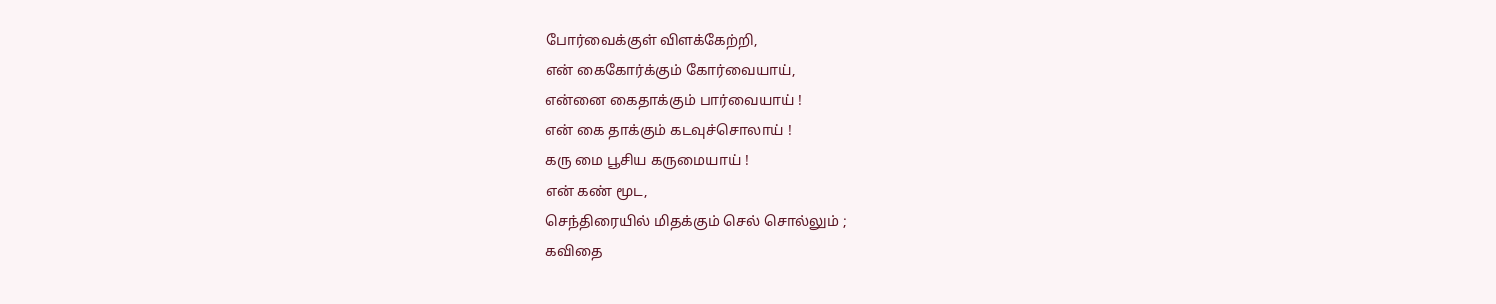போர்வைக்குள் விளக்கேற்றி,
என் கைகோர்க்கும் கோர்வையாய்,
என்னை கைதாக்கும் பார்வையாய் !
என் கை தாக்கும் கடவுச்சொலாய் !
கரு மை பூசிய கருமையாய் !
என் கண் மூட,
செந்திரையில் மிதக்கும் செல் சொல்லும் ;
கவிதை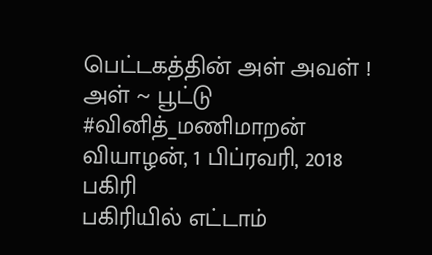பெட்டகத்தின் அள் அவள் !
அள் ~ பூட்டு
#வினித்_மணிமாறன்
வியாழன், 1 பிப்ரவரி, 2018
பகிரி
பகிரியில் எட்டாம்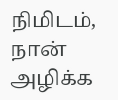நிமிடம்,
நான் அழிக்க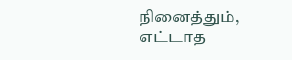நினைத்தும்,
எட்டாத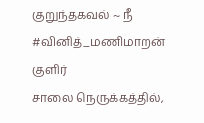குறுந்தகவல் ~ நீ
#வினித்_மணிமாறன்
குளிர்
சாலை நெருக்கத்தில்,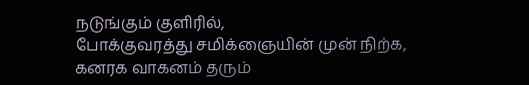நடுங்கும் குளிரில்,
போக்குவரத்து சமிக்ஞையின் முன் நிற்க,
கனரக வாகனம் தரும்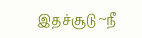இதச்சூடு ~நீ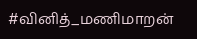#வினித்_மணிமாறன்